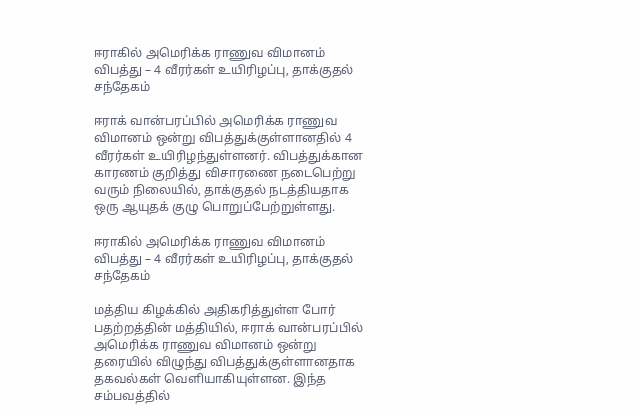ஈராகில் அமெரிக்க ராணுவ விமானம் விபத்து – 4 வீரர்கள் உயிரிழப்பு, தாக்குதல் சந்தேகம்

ஈராக் வான்பரப்பில் அமெரிக்க ராணுவ விமானம் ஒன்று விபத்துக்குள்ளானதில் 4 வீரர்கள் உயிரிழந்துள்ளனர். விபத்துக்கான காரணம் குறித்து விசாரணை நடைபெற்று வரும் நிலையில், தாக்குதல் நடத்தியதாக ஒரு ஆயுதக் குழு பொறுப்பேற்றுள்ளது.

ஈராகில் அமெரிக்க ராணுவ விமானம் விபத்து – 4 வீரர்கள் உயிரிழப்பு, தாக்குதல் சந்தேகம்

மத்திய கிழக்கில் அதிகரித்துள்ள போர் பதற்றத்தின் மத்தியில், ஈராக் வான்பரப்பில் அமெரிக்க ராணுவ விமானம் ஒன்று தரையில் விழுந்து விபத்துக்குள்ளானதாக தகவல்கள் வெளியாகியுள்ளன. இந்த சம்பவத்தில்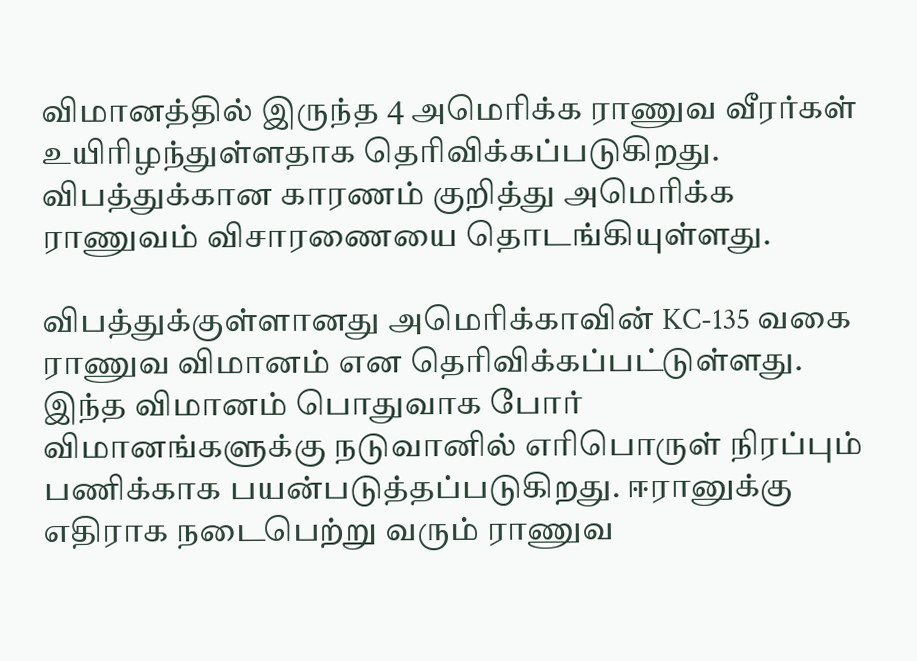விமானத்தில் இருந்த 4 அமெரிக்க ராணுவ வீரர்கள் உயிரிழந்துள்ளதாக தெரிவிக்கப்படுகிறது. விபத்துக்கான காரணம் குறித்து அமெரிக்க ராணுவம் விசாரணையை தொடங்கியுள்ளது.

விபத்துக்குள்ளானது அமெரிக்காவின் KC-135 வகை ராணுவ விமானம் என தெரிவிக்கப்பட்டுள்ளது. இந்த விமானம் பொதுவாக போர் விமானங்களுக்கு நடுவானில் எரிபொருள் நிரப்பும் பணிக்காக பயன்படுத்தப்படுகிறது. ஈரானுக்கு எதிராக நடைபெற்று வரும் ராணுவ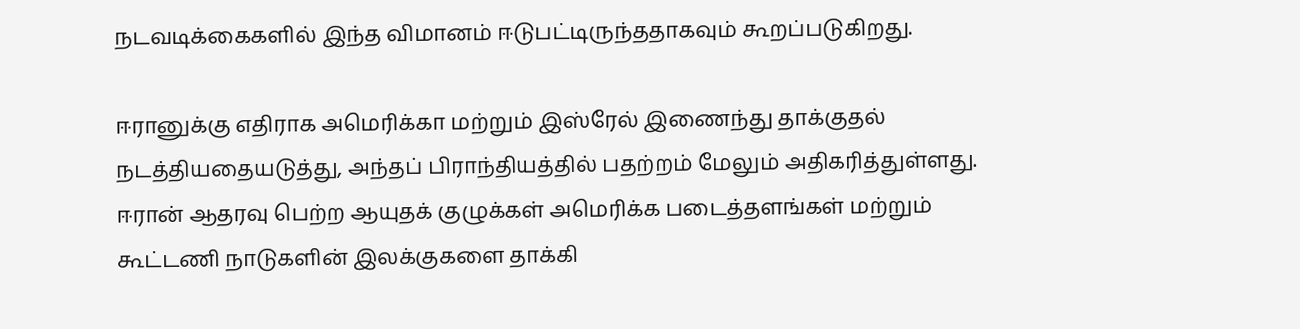நடவடிக்கைகளில் இந்த விமானம் ஈடுபட்டிருந்ததாகவும் கூறப்படுகிறது.

ஈரானுக்கு எதிராக அமெரிக்கா மற்றும் இஸ்ரேல் இணைந்து தாக்குதல் நடத்தியதையடுத்து, அந்தப் பிராந்தியத்தில் பதற்றம் மேலும் அதிகரித்துள்ளது. ஈரான் ஆதரவு பெற்ற ஆயுதக் குழுக்கள் அமெரிக்க படைத்தளங்கள் மற்றும் கூட்டணி நாடுகளின் இலக்குகளை தாக்கி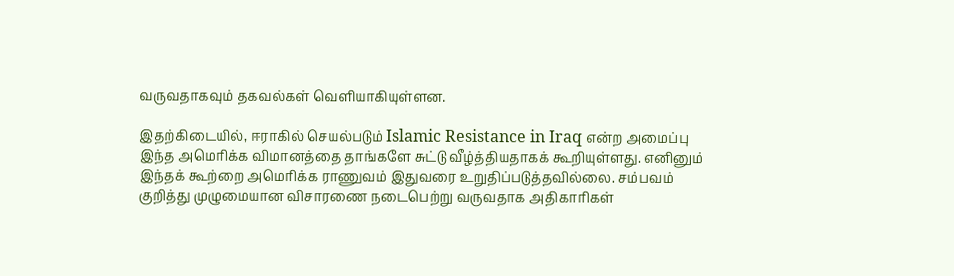வருவதாகவும் தகவல்கள் வெளியாகியுள்ளன.

இதற்கிடையில், ஈராகில் செயல்படும் Islamic Resistance in Iraq என்ற அமைப்பு இந்த அமெரிக்க விமானத்தை தாங்களே சுட்டு வீழ்த்தியதாகக் கூறியுள்ளது. எனினும் இந்தக் கூற்றை அமெரிக்க ராணுவம் இதுவரை உறுதிப்படுத்தவில்லை. சம்பவம் குறித்து முழுமையான விசாரணை நடைபெற்று வருவதாக அதிகாரிகள்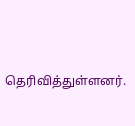தெரிவித்துள்ளனர்.